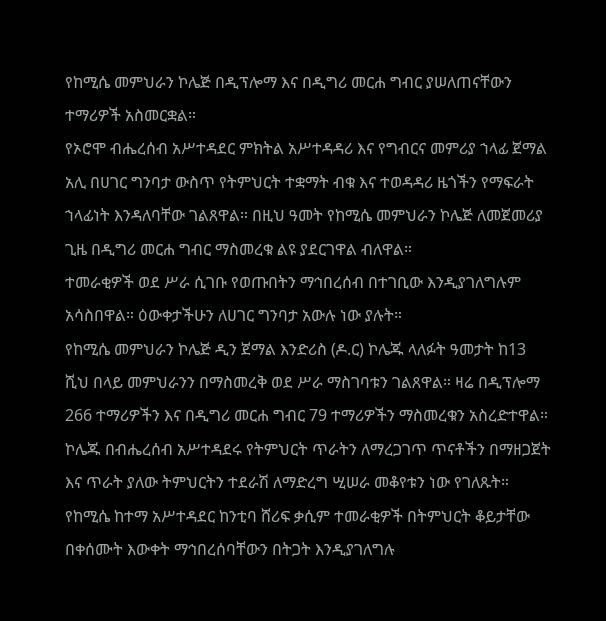የከሚሴ መምህራን ኮሌጅ በዲፕሎማ እና በዲግሪ መርሐ ግብር ያሠለጠናቸውን ተማሪዎች አስመርቋል።
የኦሮሞ ብሔረሰብ አሥተዳደር ምክትል አሥተዳዳሪ እና የግብርና መምሪያ ኀላፊ ጀማል አሊ በሀገር ግንባታ ውስጥ የትምህርት ተቋማት ብቁ እና ተወዳዳሪ ዜጎችን የማፍራት ኀላፊነት እንዳለባቸው ገልጸዋል። በዚህ ዓመት የከሚሴ መምህራን ኮሌጅ ለመጀመሪያ ጊዜ በዲግሪ መርሐ ግብር ማስመረቁ ልዩ ያደርገዋል ብለዋል።
ተመራቂዎች ወደ ሥራ ሲገቡ የወጡበትን ማኅበረሰብ በተገቢው እንዲያገለግሉም አሳስበዋል። ዕውቀታችሁን ለሀገር ግንባታ አውሉ ነው ያሉት።
የከሚሴ መምህራን ኮሌጅ ዲን ጀማል እንድሪስ (ዶ.ር) ኮሌጁ ላለፉት ዓመታት ከ13 ሺህ በላይ መምህራንን በማስመረቅ ወደ ሥራ ማስገባቱን ገልጸዋል። ዛሬ በዲፕሎማ 266 ተማሪዎችን እና በዲግሪ መርሐ ግብር 79 ተማሪዎችን ማስመረቁን አስረድተዋል።
ኮሌጁ በብሔረሰብ አሥተዳደሩ የትምህርት ጥራትን ለማረጋገጥ ጥናቶችን በማዘጋጀት እና ጥራት ያለው ትምህርትን ተደራሽ ለማድረግ ሢሠራ መቆየቱን ነው የገለጹት።
የከሚሴ ከተማ አሥተዳደር ከንቲባ ሸሪፍ ቃሲም ተመራቂዎች በትምህርት ቆይታቸው በቀሰሙት እውቀት ማኅበረሰባቸውን በትጋት እንዲያገለግሉ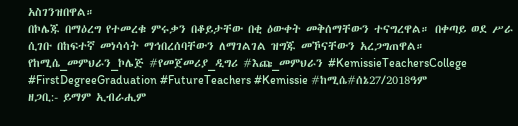አስገንዝበዋል።
በኮሌጁ በማዕረግ የተመረቁ ምሩቃን በቆይታቸው በቂ ዕውቀት መቅሰማቸውን ተናግረዋል። በቀጣይ ወደ ሥራ ሲገቡ በከፍተኛ መነሳሳት ማኅበረሰባቸውን ለማገልገል ዝግጁ መኾናቸውን አረጋግጠዋል።
የከሚሴ_መምህራን_ኮሌጅ #የመጀመሪያ_ዲግሪ #እጩ_መምህራን #KemissieTeachersCollege #FirstDegreeGraduation #FutureTeachers #Kemissie #ከሚሴ#ሰኔ27/2018ዓም
ዘጋቢ:- ይማም ኢብራሒም